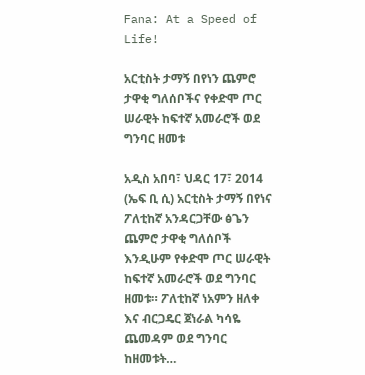Fana: At a Speed of Life!

አርቲስት ታማኝ በየነን ጨምሮ ታዋቂ ግለሰቦችና የቀድሞ ጦር ሠራዊት ከፍተኛ አመራሮች ወደ ግንባር ዘመቱ

አዲስ አበባ፣ ህዳር 17፣ 2014 (ኤፍ ቢ ሲ) አርቲስት ታማኝ በየነና ፖለቲከኛ አንዳርጋቸው ፅጌን ጨምሮ ታዋቂ ግለሰቦች እንዲሁም የቀድሞ ጦር ሠራዊት ከፍተኛ አመራሮች ወደ ግንባር ዘመቱ። ፖለቲከኛ ነአምን ዘለቀ እና ብርጋዴር ጀነራል ካሳዬ ጨመዳም ወደ ግንባር ከዘመቱት…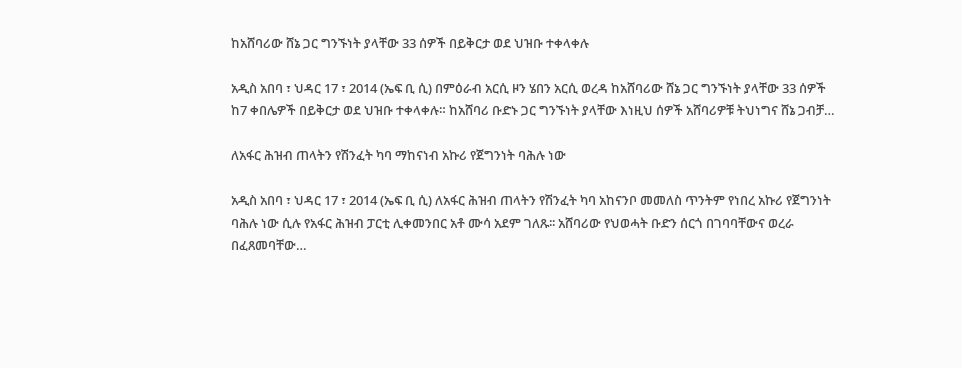ከአሸባሪው ሸኔ ጋር ግንኙነት ያላቸው 33 ሰዎች በይቅርታ ወደ ህዝቡ ተቀላቀሉ

አዲስ አበባ ፣ ህዳር 17 ፣ 2014 (ኤፍ ቢ ሲ) በምዕራብ አርሲ ዞን ሄበን አርሲ ወረዳ ከአሸባሪው ሸኔ ጋር ግንኙነት ያላቸው 33 ሰዎች ከ7 ቀበሌዎች በይቅርታ ወደ ህዝቡ ተቀላቀሉ። ከአሸባሪ ቡድኑ ጋር ግንኙነት ያላቸው እነዚህ ሰዎች አሸባሪዎቹ ትህነግና ሸኔ ጋብቻ…

ለአፋር ሕዝብ ጠላትን የሽንፈት ካባ ማከናነብ አኩሪ የጀግንነት ባሕሉ ነው

አዲስ አበባ ፣ ህዳር 17 ፣ 2014 (ኤፍ ቢ ሲ) ለአፋር ሕዝብ ጠላትን የሽንፈት ካባ አከናንቦ መመለስ ጥንትም የነበረ አኩሪ የጀግንነት ባሕሉ ነው ሲሉ የአፋር ሕዝብ ፓርቲ ሊቀመንበር አቶ ሙሳ አደም ገለጹ፡፡ አሸባሪው የህወሓት ቡድን ሰርጎ በገባባቸውና ወረራ በፈጸመባቸው…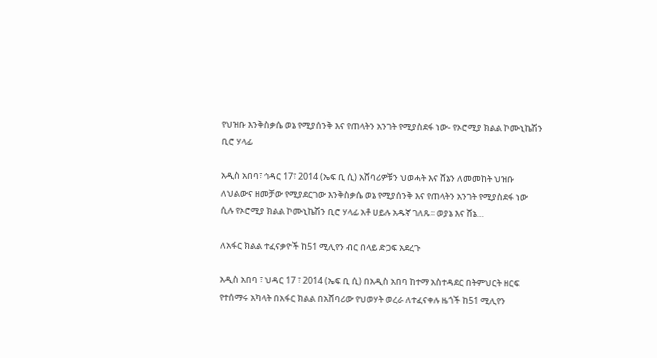የህዝቡ እንቅስቃሴ ወኔ የሚያሰንቅ እና የጠላትን አንገት የሚያስደፋ ነው- የኦሮሚያ ክልል ኮሙኒኬሽን ቢሮ ሃላፊ

አዲስ አበባ፣ ኅዳር 17፣ 2014 (ኤፍ ቢ ሲ) አሸባሪዎቹን ህወሓት እና ሸኔን ለመመከት ህዝቡ ለህልውና ዘመቻው የሚያደርገው እንቅስቃሴ ወኔ የሚያሰንቅ እና የጠላትን አንገት የሚያስደፋ ነው ሲሉ የኦሮሚያ ክልል ኮሙኒኬሽን ቢሮ ሃላፊ አቶ ሀይሉ አዱኛ ገለጹ፡፡ ወያኔ እና ሸኔ…

ለአፋር ክልል ተፈናቃዮች ከ51 ሚሊየን ብር በላይ ድጋፍ አደረጉ

አዲስ አበባ ፣ ህዳር 17 ፣ 2014 (ኤፍ ቢ ሲ) በአዲስ አበባ ከተማ አስተዳደር በትምህርት ዘርፍ የተሰማሩ አካላት በአፋር ክልል በአሸባሪው የህወሃት ወረራ ለተፈናቀሉ ዜጎች ከ51 ሚሊየን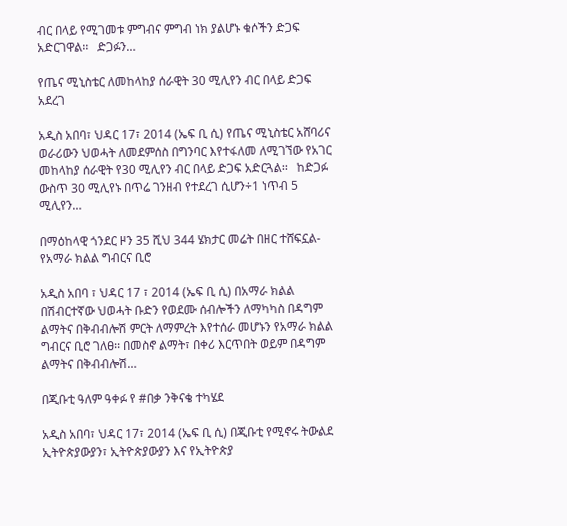ብር በላይ የሚገመቱ ምግብና ምግብ ነክ ያልሆኑ ቁሶችን ድጋፍ አድርገዋል፡፡   ድጋፉን…

የጤና ሚኒስቴር ለመከላከያ ሰራዊት 30 ሚሊየን ብር በላይ ድጋፍ አደረገ

አዲስ አበባ፣ ህዳር 17፣ 2014 (ኤፍ ቢ ሲ) የጤና ሚኒስቴር አሸባሪና ወራሪውን ህወሓት ለመደምሰስ በግንባር እየተፋለመ ለሚገኘው የአገር መከላከያ ሰራዊት የ30 ሚሊየን ብር በላይ ድጋፍ አድርጓል፡፡   ከድጋፉ ውስጥ 30 ሚሊየኑ በጥሬ ገንዘብ የተደረገ ሲሆን÷1 ነጥብ 5 ሚሊየን…

በማዕከላዊ ጎንደር ዞን 35 ሺህ 344 ሄክታር መሬት በዘር ተሸፍኗል- የአማራ ክልል ግብርና ቢሮ

አዲስ አበባ ፣ ህዳር 17 ፣ 2014 (ኤፍ ቢ ሲ) በአማራ ክልል በሽብርተኛው ህወሓት ቡድን የወደሙ ሰብሎችን ለማካካስ በዳግም ልማትና በቅብብሎሽ ምርት ለማምረት እየተሰራ መሆኑን የአማራ ክልል ግብርና ቢሮ ገለፀ፡፡ በመስኖ ልማት፣ በቀሪ እርጥበት ወይም በዳግም ልማትና በቅብብሎሽ…

በጂቡቲ ዓለም ዓቀፉ የ #በቃ ንቅናቄ ተካሄደ

አዲስ አበባ፣ ህዳር 17፣ 2014 (ኤፍ ቢ ሲ) በጂቡቲ የሚኖሩ ትውልደ ኢትዮጵያውያን፣ ኢትዮጵያውያን እና የኢትዮጵያ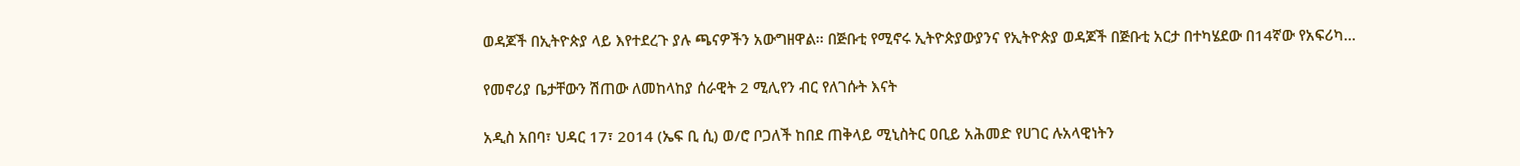ወዳጆች በኢትዮጵያ ላይ እየተደረጉ ያሉ ጫናዎችን አውግዘዋል፡፡ በጅቡቲ የሚኖሩ ኢትዮጵያውያንና የኢትዮጵያ ወዳጆች በጅቡቲ አርታ በተካሄደው በ14ኛው የአፍሪካ…

የመኖሪያ ቤታቸውን ሽጠው ለመከላከያ ሰራዊት 2 ሚሊየን ብር የለገሱት እናት

አዲስ አበባ፣ ህዳር 17፣ 2014 (ኤፍ ቢ ሲ) ወ/ሮ ቦጋለች ከበደ ጠቅላይ ሚኒስትር ዐቢይ አሕመድ የሀገር ሉአላዊነትን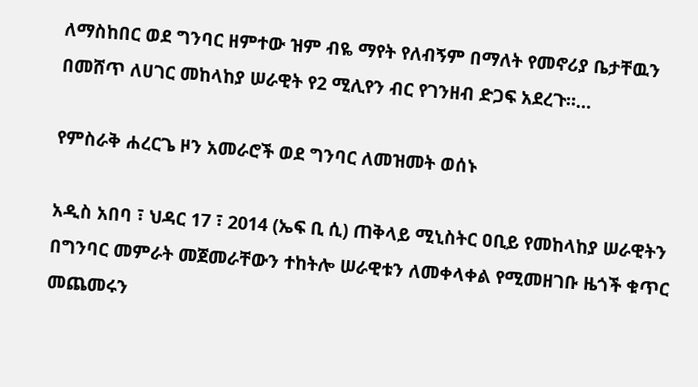ለማስከበር ወደ ግንባር ዘምተው ዝም ብዬ ማየት የለብኝም በማለት የመኖሪያ ቤታቸዉን በመሸጥ ለሀገር መከላከያ ሠራዊት የ2 ሚሊየን ብር የገንዘብ ድጋፍ አደረጉ።…

የምስራቅ ሐረርጌ ዞን አመራሮች ወደ ግንባር ለመዝመት ወሰኑ

አዲስ አበባ ፣ ህዳር 17 ፣ 2014 (ኤፍ ቢ ሲ) ጠቅላይ ሚኒስትር ዐቢይ የመከላከያ ሠራዊትን በግንባር መምራት መጀመራቸውን ተከትሎ ሠራዊቱን ለመቀላቀል የሚመዘገቡ ዜጎች ቁጥር መጨመሩን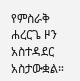የምስራቅ ሐረርጌ ዞን አስተዳደር አስታውቋል።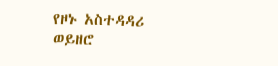የዞኑ አስተዳዳሪ ወይዘሮ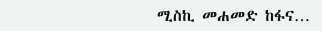ሚስኪ መሐመድ ከፋና…